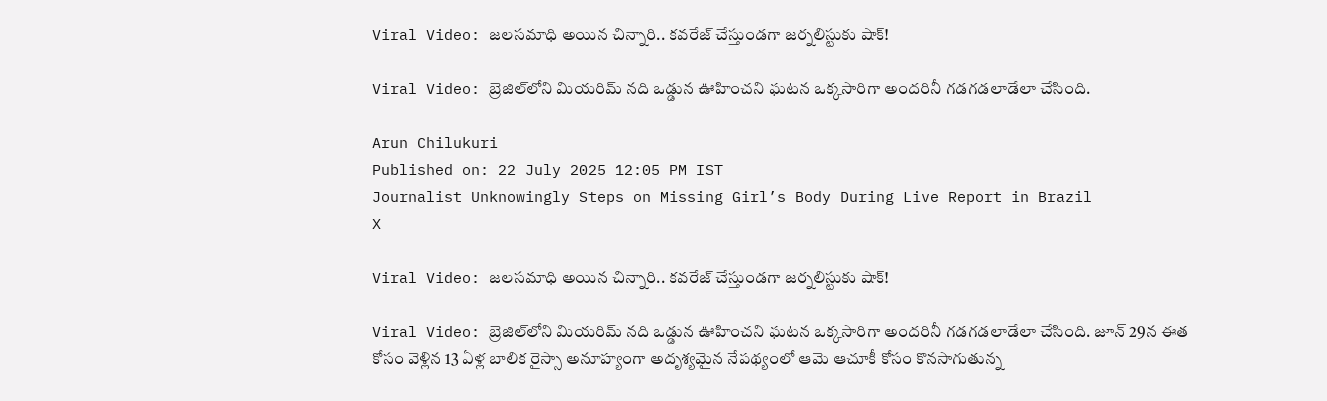Viral Video: జలసమాధి అయిన చిన్నారి.. కవరేజ్ చేస్తుండగా జర్నలిస్టుకు షాక్!

Viral Video: బ్రెజిల్‌లోని మియరిమ్ నది ఒడ్డున ఊహించని ఘటన ఒక్కసారిగా అందరినీ గడగడలాడేలా చేసింది.

Arun Chilukuri
Published on: 22 July 2025 12:05 PM IST
Journalist Unknowingly Steps on Missing Girl’s Body During Live Report in Brazil
X

Viral Video: జలసమాధి అయిన చిన్నారి.. కవరేజ్ చేస్తుండగా జర్నలిస్టుకు షాక్!

Viral Video: బ్రెజిల్‌లోని మియరిమ్ నది ఒడ్డున ఊహించని ఘటన ఒక్కసారిగా అందరినీ గడగడలాడేలా చేసింది. జూన్ 29న ఈత కోసం వెళ్లిన 13 ఏళ్ల బాలిక రైస్సా అనూహ్యంగా అదృశ్యమైన నేపథ్యంలో ఆమె ఆచూకీ కోసం కొనసాగుతున్న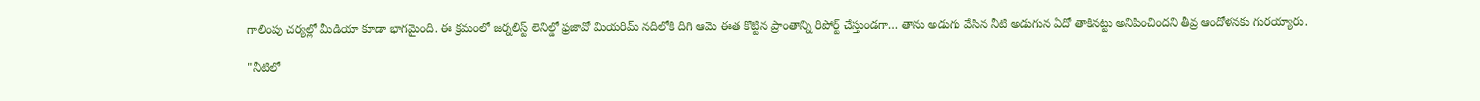గాలింపు చర్యల్లో మీడియా కూడా భాగమైంది. ఈ క్రమంలో జర్నలిస్ట్ లెనిల్డో ఫ్రజావో మియరిమ్ నదిలోకి దిగి ఆమె ఈత కొట్టిన ప్రాంతాన్ని రిపోర్ట్ చేస్తుండగా… తాను అడుగు వేసిన నీటి అడుగున ఏదో తాకినట్టు అనిపించిందని తీవ్ర ఆందోళనకు గురయ్యారు.

"నీటిలో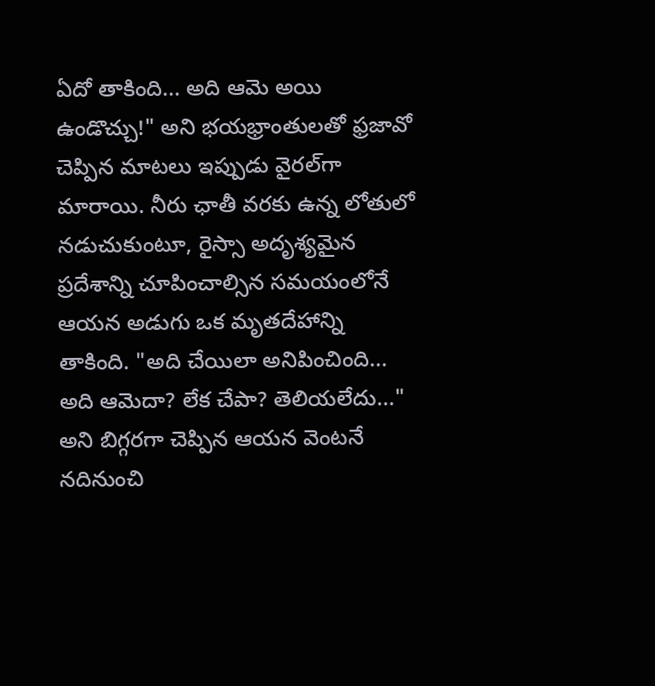ఏదో తాకింది... అది ఆమె అయి ఉండొచ్చు!" అని భయభ్రాంతులతో ఫ్రజావో చెప్పిన మాటలు ఇప్పుడు వైరల్‌గా మారాయి. నీరు ఛాతీ వరకు ఉన్న లోతులో నడుచుకుంటూ, రైస్సా అదృశ్యమైన ప్రదేశాన్ని చూపించాల్సిన సమయంలోనే ఆయన అడుగు ఒక మృతదేహాన్ని తాకింది. "అది చేయిలా అనిపించింది... అది ఆమెదా? లేక చేపా? తెలియలేదు..." అని బిగ్గరగా చెప్పిన ఆయన వెంటనే నదినుంచి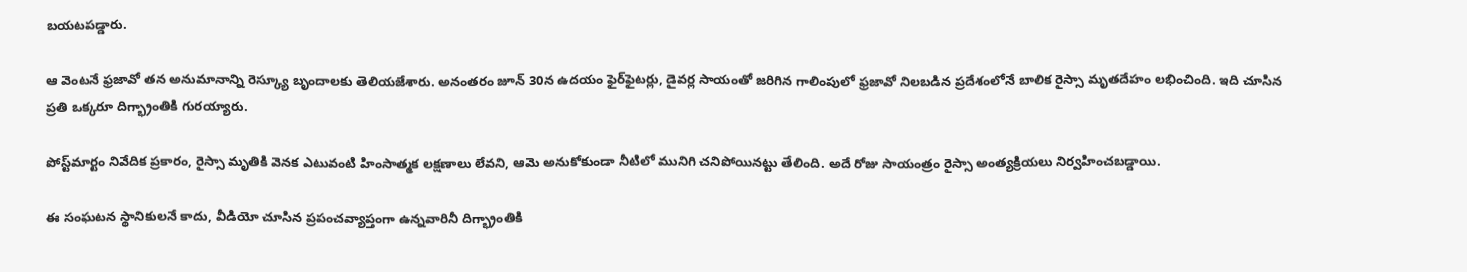బయటపడ్డారు.

ఆ వెంటనే ఫ్రజావో తన అనుమానాన్ని రెస్క్యూ బృందాలకు తెలియజేశారు. అనంతరం జూన్ 30న ఉదయం ఫైర్‌ఫైటర్లు, డైవర్ల సాయంతో జరిగిన గాలింపులో ఫ్రజావో నిలబడిన ప్రదేశంలోనే బాలిక రైస్సా మృతదేహం లభించింది. ఇది చూసిన ప్రతి ఒక్కరూ దిగ్భ్రాంతికి గురయ్యారు.

పోస్ట్‌మార్టం నివేదిక ప్రకారం, రైస్సా మృతికి వెనక ఎటువంటి హింసాత్మక లక్షణాలు లేవని, ఆమె అనుకోకుండా నీటిలో మునిగి చనిపోయినట్టు తేలింది. అదే రోజు సాయంత్రం రైస్సా అంత్యక్రియలు నిర్వహించబడ్డాయి.

ఈ సంఘటన స్థానికులనే కాదు, వీడియో చూసిన ప్రపంచవ్యాప్తంగా ఉన్నవారినీ దిగ్భ్రాంతికి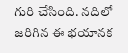గురి చేసింది. నదిలో జరిగిన ఈ భయానక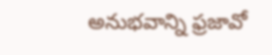అనుభవాన్ని ఫ్రజావో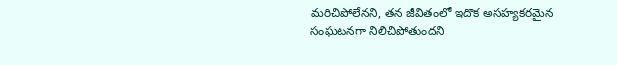మరిచిపోలేనని, తన జీవితంలో ఇదొక అసహ్యకరమైన సంఘటనగా నిలిచిపోతుందని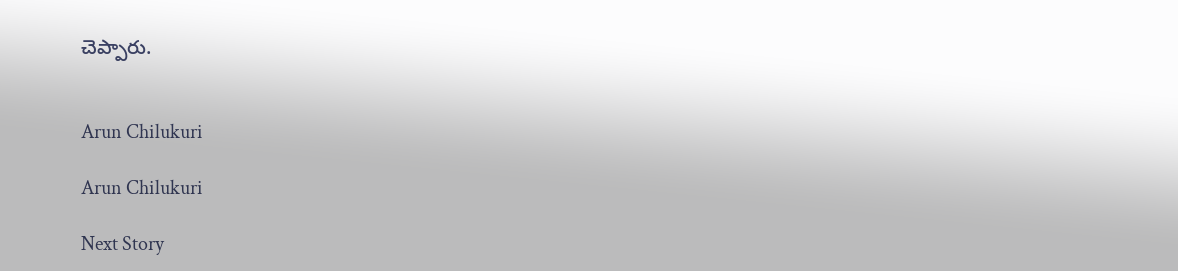చెప్పారు.


Arun Chilukuri

Arun Chilukuri

Next Story